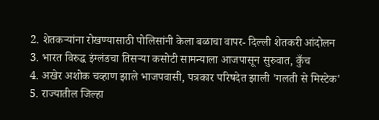2. शेतकऱ्यांना रोखण्यासाठी पोलिसांनी केला बळाचा वापर- दिल्ली शेतकरी आंदोलन
3. भारत विरुद्ध इंग्लंडचा तिसऱ्या कसोटी सामन्याला आजपासून सुरुवात, कुँच
4. अखेर अशोक चव्हाण झाले भाजपवासी, पत्रकार परिषदेत झाली 'गलती से मिस्टेक'
5. राज्यातील जिल्हा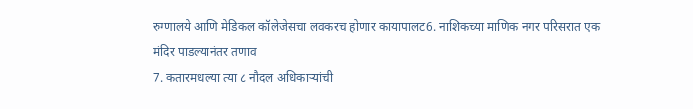रुग्णालये आणि मेडिकल कॉलेजेसचा लवकरच होणार कायापालट6. नाशिकच्या माणिक नगर परिसरात एक मंदिर पाडल्यानंतर तणाव
7. कतारमधल्या त्या ८ नौदल अधिकाऱ्यांची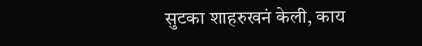सुटका शाहरुखनं केली, काय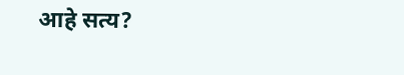आहे सत्य?